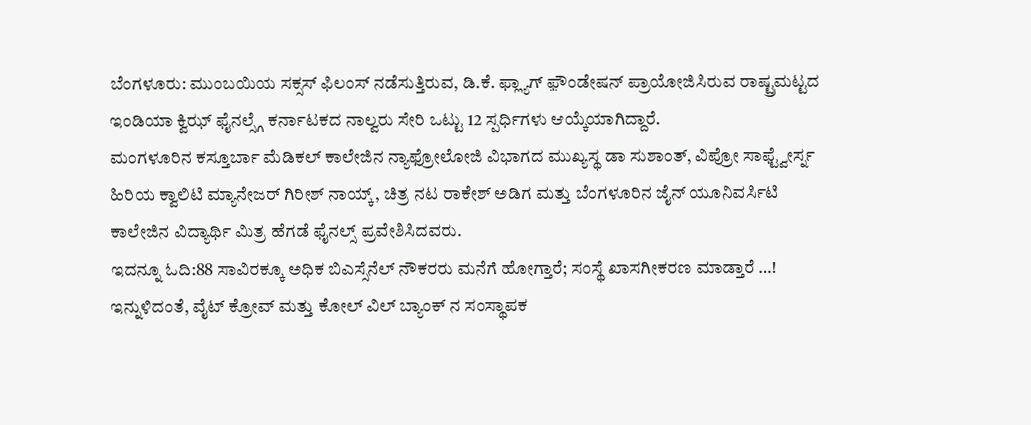ಬೆಂಗಳೂರು: ಮುಂಬಯಿಯ ಸಕ್ಸಸ್ ಫಿಲಂಸ್ ನಡೆಸುತ್ತಿರುವ, ಡಿ.ಕೆ. ಫ್ಲ್ಯಾಗ್ ಫ಼ೌಂಡೇಷನ್ ಪ್ರಾಯೋಜಿಸಿರುವ ರಾಷ್ಟ್ರಮಟ್ಟದ ಇಂಡಿಯಾ ಕ್ವಿಝ್ ಫೈನಲ್ಸ್ಗೆ ಕರ್ನಾಟಕದ ನಾಲ್ವರು ಸೇರಿ ಒಟ್ಟು 12 ಸ್ಪರ್ಧಿಗಳು ಆಯ್ಕೆಯಾಗಿದ್ದಾರೆ.
ಮಂಗಳೂರಿನ ಕಸ್ತೂರ್ಬಾ ಮೆಡಿಕಲ್ ಕಾಲೇಜಿನ ನ್ಯಾಫ್ರೋಲೋಜಿ ವಿಭಾಗದ ಮುಖ್ಯಸ್ಥ ಡಾ ಸುಶಾಂತ್, ವಿಪ್ರೋ ಸಾಫ್ಟ್ವೇರ್ಸ್ನ ಹಿರಿಯ ಕ್ವಾಲಿಟಿ ಮ್ಯಾನೇಜರ್ ಗಿರೀಶ್ ನಾಯ್ಕ್, ಚಿತ್ರ ನಟ ರಾಕೇಶ್ ಅಡಿಗ ಮತ್ತು ಬೆಂಗಳೂರಿನ ಜೈನ್ ಯೂನಿವರ್ಸಿಟಿ ಕಾಲೇಜಿನ ವಿದ್ಯಾರ್ಥಿ ಮಿತ್ರ ಹೆಗಡೆ ಫೈನಲ್ಸ್ ಪ್ರವೇಶಿಸಿದವರು.
ಇದನ್ನೂ ಓದಿ:88 ಸಾವಿರಕ್ಕೂ ಅಧಿಕ ಬಿಎಸ್ಸೆನೆಲ್ ನೌಕರರು ಮನೆಗೆ ಹೋಗ್ತಾರೆ; ಸಂಸ್ಥೆ ಖಾಸಗೀಕರಣ ಮಾಡ್ತಾರೆ …!
ಇನ್ನುಳಿದಂತೆ, ವೈಟ್ ಕ್ರೋವ್ ಮತ್ತು ಕೋಲ್ ವಿಲ್ ಬ್ಯಾಂಕ್ ನ ಸಂಸ್ಥಾಪಕ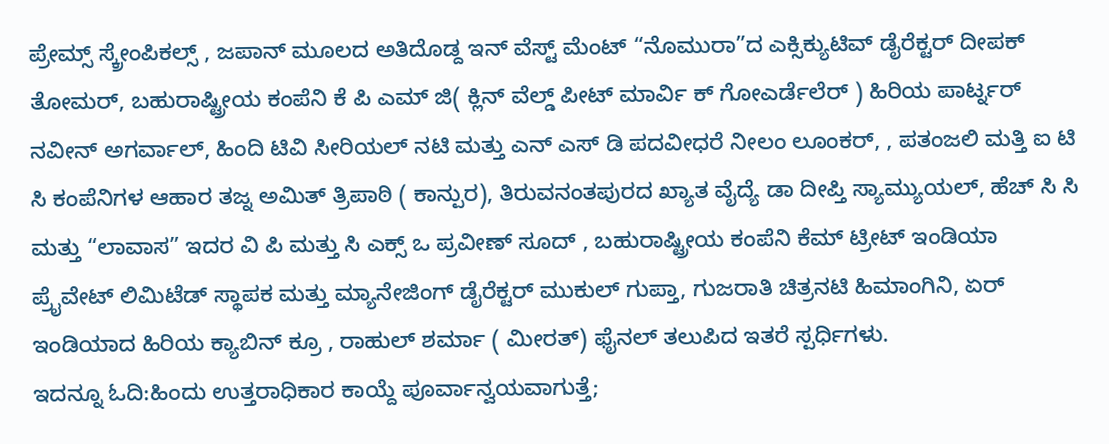ಪ್ರೇಮ್ಸ್ ಸ್ಕ್ರೇಂಪಿಕಲ್ಸ್ , ಜಪಾನ್ ಮೂಲದ ಅತಿದೊಡ್ದ ಇನ್ ವೆಸ್ಟ್ ಮೆಂಟ್ “ನೊಮುರಾ”ದ ಎಕ್ಸಿಕ್ಯುಟಿವ್ ಡೈರೆಕ್ಟರ್ ದೀಪಕ್ ತೋಮರ್, ಬಹುರಾಷ್ಟ್ರೀಯ ಕಂಪೆನಿ ಕೆ ಪಿ ಎಮ್ ಜಿ( ಕ್ಲಿನ್ ವೆಲ್ಡ್ ಪೀಟ್ ಮಾರ್ವಿ ಕ್ ಗೋಎರ್ಡೆಲೆರ್ ) ಹಿರಿಯ ಪಾರ್ಟ್ನರ್ ನವೀನ್ ಅಗರ್ವಾಲ್, ಹಿಂದಿ ಟಿವಿ ಸೀರಿಯಲ್ ನಟಿ ಮತ್ತು ಎನ್ ಎಸ್ ಡಿ ಪದವೀಧರೆ ನೀಲಂ ಲೂಂಕರ್, , ಪತಂಜಲಿ ಮತ್ತಿ ಐ ಟಿ ಸಿ ಕಂಪೆನಿಗಳ ಆಹಾರ ತಜ್ನ ಅಮಿತ್ ತ್ರಿಪಾಠಿ ( ಕಾನ್ಪುರ), ತಿರುವನಂತಪುರದ ಖ್ಯಾತ ವೈದ್ಯೆ ಡಾ ದೀಪ್ತಿ ಸ್ಯಾಮ್ಯುಯಲ್, ಹೆಚ್ ಸಿ ಸಿ ಮತ್ತು “ಲಾವಾಸ” ಇದರ ವಿ ಪಿ ಮತ್ತು ಸಿ ಎಕ್ಸ್ ಒ ಪ್ರವೀಣ್ ಸೂದ್ , ಬಹುರಾಷ್ಟ್ರೀಯ ಕಂಪೆನಿ ಕೆಮ್ ಟ್ರೀಟ್ ಇಂಡಿಯಾ ಪ್ರೈವೇಟ್ ಲಿಮಿಟೆಡ್ ಸ್ಥಾಪಕ ಮತ್ತು ಮ್ಯಾನೇಜಿಂಗ್ ಡೈರೆಕ್ಟರ್ ಮುಕುಲ್ ಗುಪ್ತಾ, ಗುಜರಾತಿ ಚಿತ್ರನಟಿ ಹಿಮಾಂಗಿನಿ, ಏರ್ ಇಂಡಿಯಾದ ಹಿರಿಯ ಕ್ಯಾಬಿನ್ ಕ್ರೂ , ರಾಹುಲ್ ಶರ್ಮಾ ( ಮೀರತ್) ಫೈನಲ್ ತಲುಪಿದ ಇತರೆ ಸ್ಪರ್ಧಿಗಳು.
ಇದನ್ನೂ ಓದಿ:ಹಿಂದು ಉತ್ತರಾಧಿಕಾರ ಕಾಯ್ದೆ ಪೂರ್ವಾನ್ವಯವಾಗುತ್ತೆ;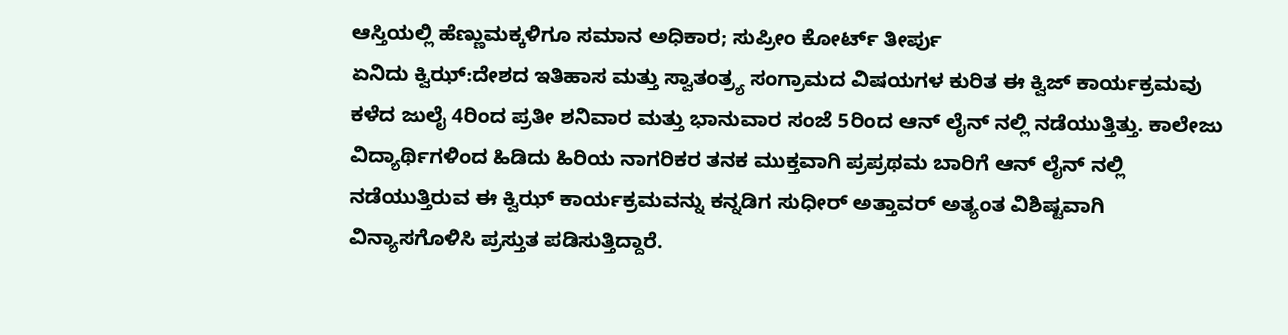ಆಸ್ತಿಯಲ್ಲಿ ಹೆಣ್ಣುಮಕ್ಕಳಿಗೂ ಸಮಾನ ಅಧಿಕಾರ; ಸುಪ್ರೀಂ ಕೋರ್ಟ್ ತೀರ್ಪು
ಏನಿದು ಕ್ವಿಝ್:ದೇಶದ ಇತಿಹಾಸ ಮತ್ತು ಸ್ವಾತಂತ್ರ್ಯ ಸಂಗ್ರಾಮದ ವಿಷಯಗಳ ಕುರಿತ ಈ ಕ್ವಿಜ್ ಕಾರ್ಯಕ್ರಮವು ಕಳೆದ ಜುಲೈ 4ರಿಂದ ಪ್ರತೀ ಶನಿವಾರ ಮತ್ತು ಭಾನುವಾರ ಸಂಜೆ 5ರಿಂದ ಆನ್ ಲೈನ್ ನಲ್ಲಿ ನಡೆಯುತ್ತಿತ್ತು. ಕಾಲೇಜು ವಿದ್ಯಾರ್ಥಿಗಳಿಂದ ಹಿಡಿದು ಹಿರಿಯ ನಾಗರಿಕರ ತನಕ ಮುಕ್ತವಾಗಿ ಪ್ರಪ್ರಥಮ ಬಾರಿಗೆ ಆನ್ ಲೈನ್ ನಲ್ಲಿ ನಡೆಯುತ್ತಿರುವ ಈ ಕ್ವಿಝ್ ಕಾರ್ಯಕ್ರಮವನ್ನು ಕನ್ನಡಿಗ ಸುಧೀರ್ ಅತ್ತಾವರ್ ಅತ್ಯಂತ ವಿಶಿಷ್ಟವಾಗಿ ವಿನ್ಯಾಸಗೊಳಿಸಿ ಪ್ರಸ್ತುತ ಪಡಿಸುತ್ತಿದ್ದಾರೆ.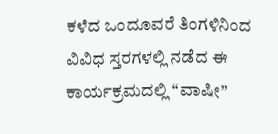ಕಳೆದ ಒಂದೂವರೆ ತಿಂಗಳಿನಿಂದ ವಿವಿಧ ಸ್ತರಗಳಲ್ಲಿ ನಡೆದ ಈ ಕಾರ್ಯಕ್ರಮದಲ್ಲಿ “ವಾಷೀ”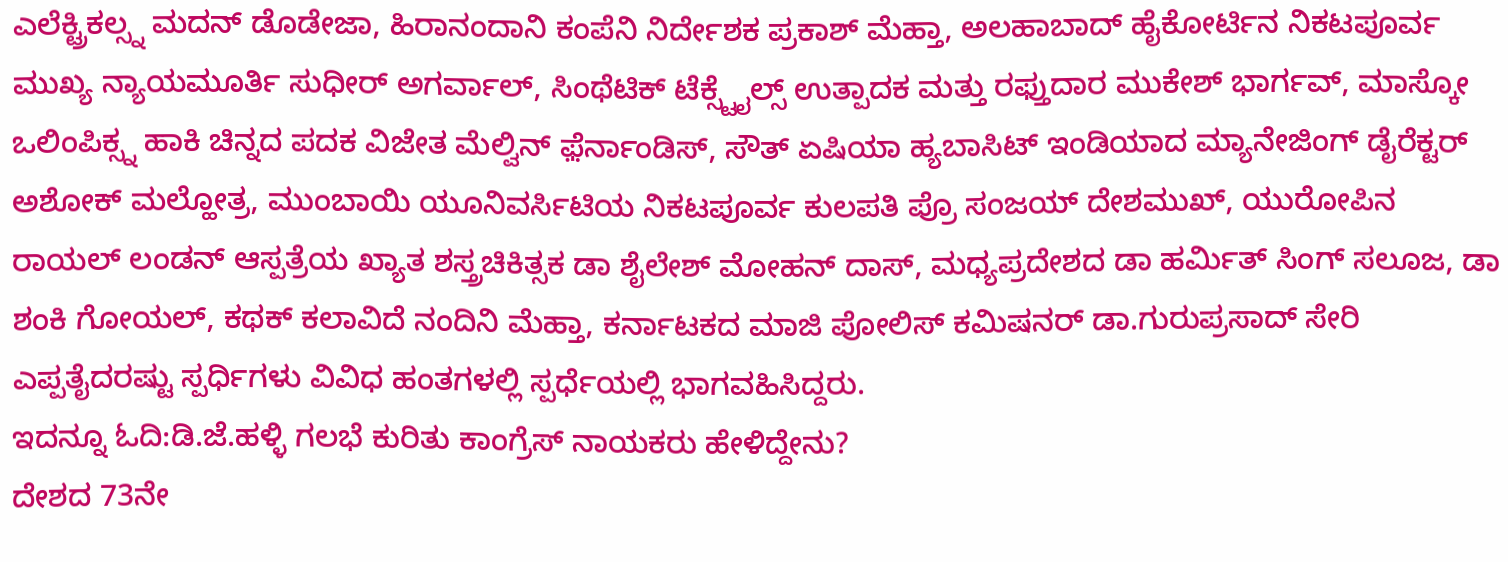ಎಲೆಕ್ಟ್ರಿಕಲ್ಸ್ನ ಮದನ್ ಡೊಡೇಜಾ, ಹಿರಾನಂದಾನಿ ಕಂಪೆನಿ ನಿರ್ದೇಶಕ ಪ್ರಕಾಶ್ ಮೆಹ್ತಾ, ಅಲಹಾಬಾದ್ ಹೈಕೋರ್ಟಿನ ನಿಕಟಪೂರ್ವ ಮುಖ್ಯ ನ್ಯಾಯಮೂರ್ತಿ ಸುಧೀರ್ ಅಗರ್ವಾಲ್, ಸಿಂಥೆಟಿಕ್ ಟೆಕ್ಸ್ಟೈಲ್ಸ್ ಉತ್ಪಾದಕ ಮತ್ತು ರಫ್ತುದಾರ ಮುಕೇಶ್ ಭಾರ್ಗವ್, ಮಾಸ್ಕೋ ಒಲಿಂಪಿಕ್ಸ್ನ ಹಾಕಿ ಚಿನ್ನದ ಪದಕ ವಿಜೇತ ಮೆಲ್ವಿನ್ ಫ಼ೆರ್ನಾಂಡಿಸ್, ಸೌತ್ ಏಷಿಯಾ ಹ್ಯಬಾಸಿಟ್ ಇಂಡಿಯಾದ ಮ್ಯಾನೇಜಿಂಗ್ ಡೈರೆಕ್ಟರ್ ಅಶೋಕ್ ಮಲ್ಹೋತ್ರ, ಮುಂಬಾಯಿ ಯೂನಿವರ್ಸಿಟಿಯ ನಿಕಟಪೂರ್ವ ಕುಲಪತಿ ಪ್ರೊ ಸಂಜಯ್ ದೇಶಮುಖ್, ಯುರೋಪಿನ ರಾಯಲ್ ಲಂಡನ್ ಆಸ್ಪತ್ರೆಯ ಖ್ಯಾತ ಶಸ್ತ್ರಚಿಕಿತ್ಸಕ ಡಾ ಶೈಲೇಶ್ ಮೋಹನ್ ದಾಸ್, ಮಧ್ಯಪ್ರದೇಶದ ಡಾ ಹರ್ಮಿತ್ ಸಿಂಗ್ ಸಲೂಜ, ಡಾ ಶಂಕಿ ಗೋಯಲ್, ಕಥಕ್ ಕಲಾವಿದೆ ನಂದಿನಿ ಮೆಹ್ತಾ, ಕರ್ನಾಟಕದ ಮಾಜಿ ಪೋಲಿಸ್ ಕಮಿಷನರ್ ಡಾ.ಗುರುಪ್ರಸಾದ್ ಸೇರಿ ಎಪ್ಪತೈದರಷ್ಟು ಸ್ಪರ್ಧಿಗಳು ವಿವಿಧ ಹಂತಗಳಲ್ಲಿ ಸ್ಪರ್ಧೆಯಲ್ಲಿ ಭಾಗವಹಿಸಿದ್ದರು.
ಇದನ್ನೂ ಓದಿ:ಡಿ.ಜೆ.ಹಳ್ಳಿ ಗಲಭೆ ಕುರಿತು ಕಾಂಗ್ರೆಸ್ ನಾಯಕರು ಹೇಳಿದ್ದೇನು?
ದೇಶದ 73ನೇ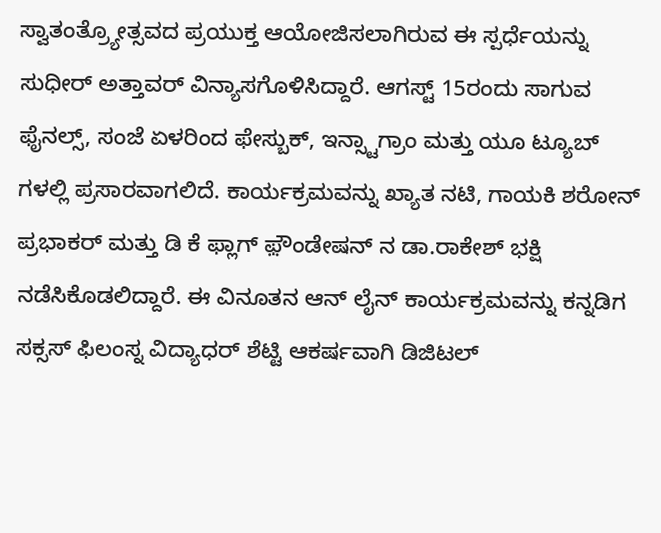ಸ್ವಾತಂತ್ರ್ಯೋತ್ಸವದ ಪ್ರಯುಕ್ತ ಆಯೋಜಿಸಲಾಗಿರುವ ಈ ಸ್ಪರ್ಧೆಯನ್ನು ಸುಧೀರ್ ಅತ್ತಾವರ್ ವಿನ್ಯಾಸಗೊಳಿಸಿದ್ದಾರೆ. ಆಗಸ್ಟ್ 15ರಂದು ಸಾಗುವ ಫೈನಲ್ಸ್, ಸಂಜೆ ಏಳರಿಂದ ಫೇಸ್ಬುಕ್, ಇನ್ಸ್ಟಾಗ್ರಾಂ ಮತ್ತು ಯೂ ಟ್ಯೂಬ್ ಗಳಲ್ಲಿ ಪ್ರಸಾರವಾಗಲಿದೆ. ಕಾರ್ಯಕ್ರಮವನ್ನು ಖ್ಯಾತ ನಟಿ, ಗಾಯಕಿ ಶರೋನ್ ಪ್ರಭಾಕರ್ ಮತ್ತು ಡಿ ಕೆ ಫ್ಲಾಗ್ ಫ಼ೌಂಡೇಷನ್ ನ ಡಾ.ರಾಕೇಶ್ ಭಕ್ಷಿ ನಡೆಸಿಕೊಡಲಿದ್ದಾರೆ. ಈ ವಿನೂತನ ಆನ್ ಲೈನ್ ಕಾರ್ಯಕ್ರಮವನ್ನು ಕನ್ನಡಿಗ ಸಕ್ಸಸ್ ಫಿಲಂಸ್ನ ವಿದ್ಯಾಧರ್ ಶೆಟ್ಟಿ ಆಕರ್ಷವಾಗಿ ಡಿಜಿಟಲ್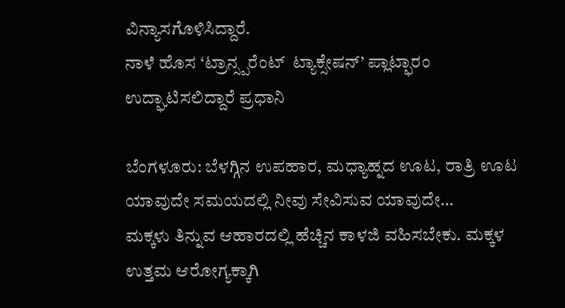ವಿನ್ಯಾಸಗೊಳಿಸಿದ್ದಾರೆ.
ನಾಳೆ ಹೊಸ ‘ಟ್ರಾನ್ಸ್ಪರೆಂಟ್  ಟ್ಯಾಕ್ಸೇಷನ್’ ಪ್ಲಾಟ್ಫಾರಂ ಉದ್ಘಾಟಿಸಲಿದ್ದಾರೆ ಪ್ರಧಾನಿ

ಬೆಂಗಳೂರು: ಬೆಳಗ್ಗಿನ ಉಪಹಾರ, ಮಧ್ಯಾಹ್ನದ ಊಟ, ರಾತ್ರಿ ಊಟ ಯಾವುದೇ ಸಮಯದಲ್ಲಿ ನೀವು ಸೇವಿಸುವ ಯಾವುದೇ…
ಮಕ್ಕಳು ತಿನ್ನುವ ಆಹಾರದಲ್ಲಿ ಹೆಚ್ಚಿನ ಕಾಳಜಿ ವಹಿಸಬೇಕು. ಮಕ್ಕಳ ಉತ್ತಮ ಆರೋಗ್ಯಕ್ಕಾಗಿ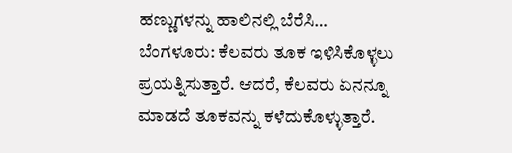ಹಣ್ಣುಗಳನ್ನು ಹಾಲಿನಲ್ಲಿ ಬೆರೆಸಿ…
ಬೆಂಗಳೂರು: ಕೆಲವರು ತೂಕ ಇಳಿಸಿಕೊಳ್ಳಲು ಪ್ರಯತ್ನಿಸುತ್ತಾರೆ. ಆದರೆ, ಕೆಲವರು ಏನನ್ನೂ ಮಾಡದೆ ತೂಕವನ್ನು ಕಳೆದುಕೊಳ್ಳುತ್ತಾರೆ.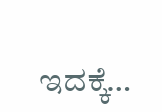ಇದಕ್ಕೆ…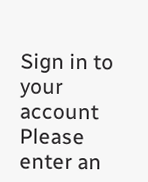Sign in to your account
Please enter an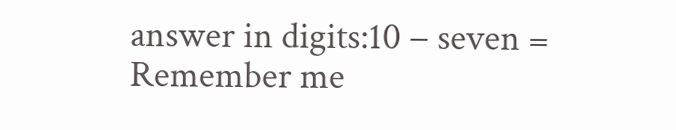answer in digits:10 − seven =
Remember me